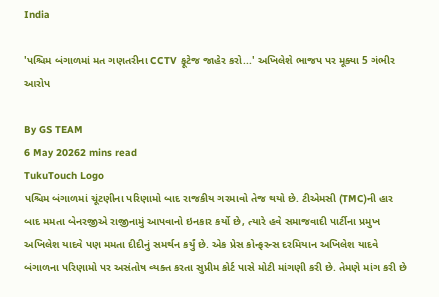India

'પશ્ચિમ બંગાળમાં મત ગણતરીના CCTV ફૂટેજ જાહેર કરો...' અખિલેશે ભાજપ પર મૂક્યા 5 ગંભીર આરોપ

By GS TEAM
6 May 20262 mins read
TukuTouch Logo
પશ્ચિમ બંગાળમાં ચૂંટણીના પરિણામો બાદ રાજકીય ગરમાવો તેજ થયો છે. ટીએમસી (TMC)ની હાર બાદ મમતા બેનરજીએ રાજીનામું આપવાનો ઇનકાર કર્યો છે, ત્યારે હવે સમાજવાદી પાર્ટીના પ્રમુખ અખિલેશ યાદવે પણ મમતા દીદીનું સમર્થન કર્યું છે. એક પ્રેસ કોન્ફરન્સ દરમિયાન અખિલેશ યાદવે બંગાળના પરિણામો પર અસંતોષ વ્યક્ત કરતા સુપ્રીમ કોર્ટ પાસે મોટી માંગણી કરી છે. તેમણે માંગ કરી છે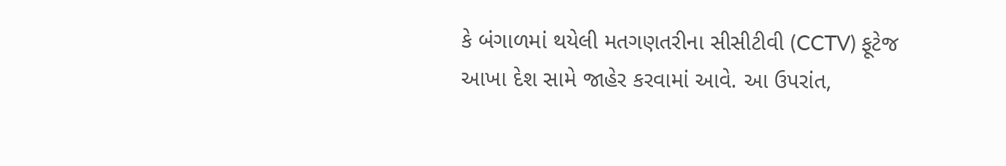કે બંગાળમાં થયેલી મતગણતરીના સીસીટીવી (CCTV) ફૂટેજ આખા દેશ સામે જાહેર કરવામાં આવે. આ ઉપરાંત,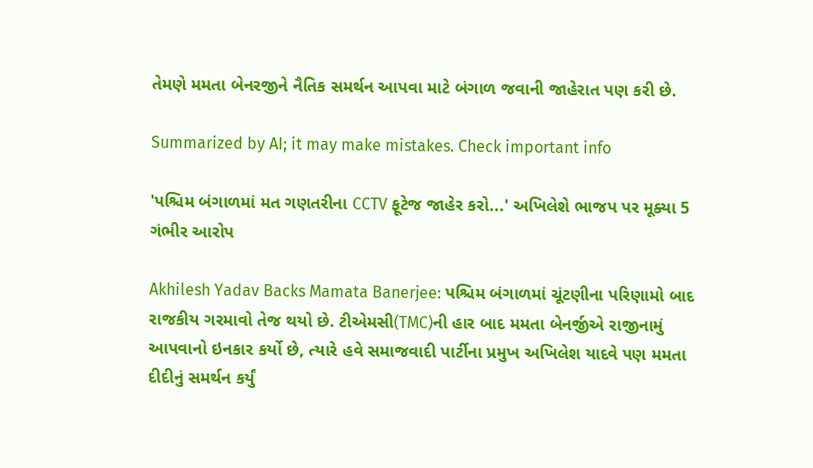તેમણે મમતા બેનરજીને નૈતિક સમર્થન આપવા માટે બંગાળ જવાની જાહેરાત પણ કરી છે.

Summarized by AI; it may make mistakes. Check important info

'પશ્ચિમ બંગાળમાં મત ગણતરીના CCTV ફૂટેજ જાહેર કરો...' અખિલેશે ભાજપ પર મૂક્યા 5 ગંભીર આરોપ

Akhilesh Yadav Backs Mamata Banerjee: પશ્ચિમ બંગાળમાં ચૂંટણીના પરિણામો બાદ રાજકીય ગરમાવો તેજ થયો છે. ટીએમસી(TMC)ની હાર બાદ મમતા બેનર્જીએ રાજીનામું આપવાનો ઇનકાર કર્યો છે, ત્યારે હવે સમાજવાદી પાર્ટીના પ્રમુખ અખિલેશ યાદવે પણ મમતા દીદીનું સમર્થન કર્યું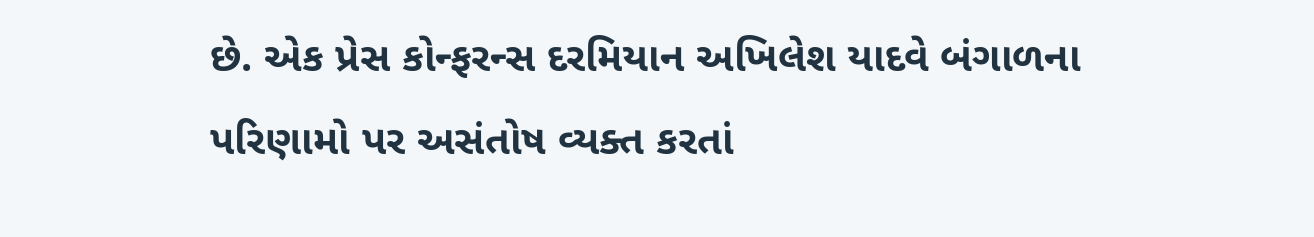છે. એક પ્રેસ કોન્ફરન્સ દરમિયાન અખિલેશ યાદવે બંગાળના પરિણામો પર અસંતોષ વ્યક્ત કરતાં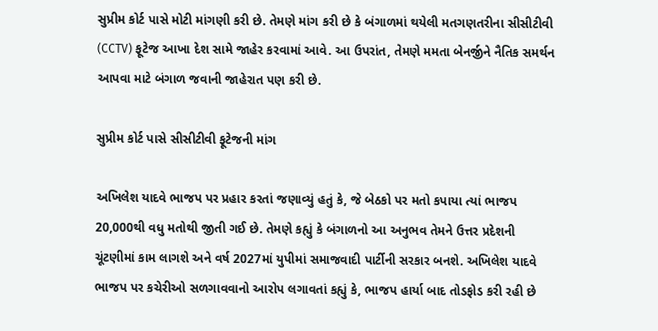સુપ્રીમ કોર્ટ પાસે મોટી માંગણી કરી છે. તેમણે માંગ કરી છે કે બંગાળમાં થયેલી મતગણતરીના સીસીટીવી (CCTV) ફૂટેજ આખા દેશ સામે જાહેર કરવામાં આવે. આ ઉપરાંત, તેમણે મમતા બેનર્જીને નૈતિક સમર્થન આપવા માટે બંગાળ જવાની જાહેરાત પણ કરી છે.

સુપ્રીમ કોર્ટ પાસે સીસીટીવી ફૂટેજની માંગ

અખિલેશ યાદવે ભાજપ પર પ્રહાર કરતાં જણાવ્યું હતું કે, જે બેઠકો પર મતો કપાયા ત્યાં ભાજપ 20,000થી વધુ મતોથી જીતી ગઈ છે. તેમણે કહ્યું કે બંગાળનો આ અનુભવ તેમને ઉત્તર પ્રદેશની ચૂંટણીમાં કામ લાગશે અને વર્ષ 2027માં યુપીમાં સમાજવાદી પાર્ટીની સરકાર બનશે. અખિલેશ યાદવે ભાજપ પર કચેરીઓ સળગાવવાનો આરોપ લગાવતાં કહ્યું કે, ભાજપ હાર્યા બાદ તોડફોડ કરી રહી છે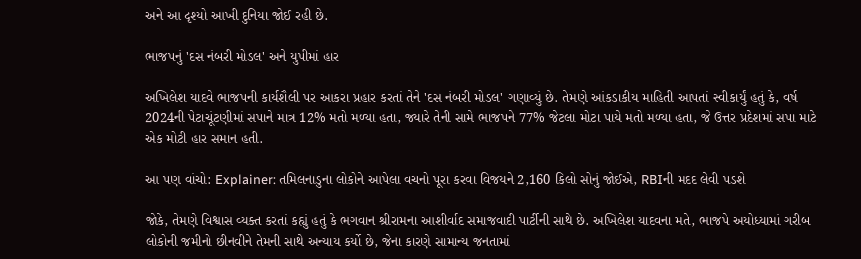અને આ દૃશ્યો આખી દુનિયા જોઈ રહી છે.

ભાજપનું 'દસ નંબરી મોડલ' અને યુપીમાં હાર

અખિલેશ યાદવે ભાજપની કાર્યશૈલી પર આકરા પ્રહાર કરતાં તેને 'દસ નંબરી મોડલ' ગણાવ્યું છે. તેમણે આંકડાકીય માહિતી આપતાં સ્વીકાર્યું હતું કે, વર્ષ 2024ની પેટાચૂંટણીમાં સપાને માત્ર 12% મતો મળ્યા હતા, જ્યારે તેની સામે ભાજપને 77% જેટલા મોટા પાયે મતો મળ્યા હતા, જે ઉત્તર પ્રદેશમાં સપા માટે એક મોટી હાર સમાન હતી.

આ પણ વાંચો: Explainer: તમિલનાડુના લોકોને આપેલા વચનો પૂરા કરવા વિજયને 2,160 કિલો સોનું જોઈએ, RBIની મદદ લેવી પડશે

જોકે, તેમણે વિશ્વાસ વ્યક્ત કરતાં કહ્યું હતું કે ભગવાન શ્રીરામના આશીર્વાદ સમાજવાદી પાર્ટીની સાથે છે. અખિલેશ યાદવના મતે, ભાજપે અયોધ્યામાં ગરીબ લોકોની જમીનો છીનવીને તેમની સાથે અન્યાય કર્યો છે, જેના કારણે સામાન્ય જનતામાં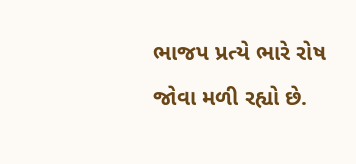ભાજપ પ્રત્યે ભારે રોષ જોવા મળી રહ્યો છે.